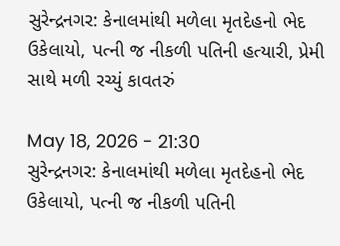સુરેન્દ્રનગર: કેનાલમાંથી મળેલા મૃતદેહનો ભેદ ઉકેલાયો, પત્ની જ નીકળી પતિની હત્યારી, પ્રેમી સાથે મળી રચ્યું કાવતરું

May 18, 2026 - 21:30
સુરેન્દ્રનગર: કેનાલમાંથી મળેલા મૃતદેહનો ભેદ ઉકેલાયો, પત્ની જ નીકળી પતિની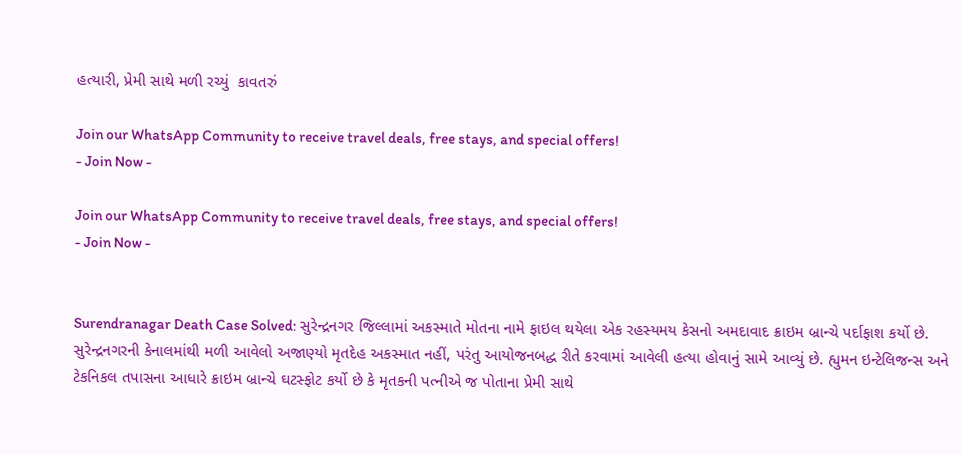હત્યારી, પ્રેમી સાથે મળી રચ્યું  કાવતરું

Join our WhatsApp Community to receive travel deals, free stays, and special offers!
- Join Now -

Join our WhatsApp Community to receive travel deals, free stays, and special offers!
- Join Now -


Surendranagar Death Case Solved: સુરેન્દ્રનગર જિલ્લામાં અકસ્માતે મોતના નામે ફાઇલ થયેલા એક રહસ્યમય કેસનો અમદાવાદ ક્રાઇમ બ્રાન્ચે પર્દાફાશ કર્યો છે. સુરેન્દ્રનગરની કેનાલમાંથી મળી આવેલો અજાણ્યો મૃતદેહ અકસ્માત નહીં, પરંતુ આયોજનબદ્ધ રીતે કરવામાં આવેલી હત્યા હોવાનું સામે આવ્યું છે. હ્યુમન ઇન્ટેલિજન્સ અને ટેકનિકલ તપાસના આધારે ક્રાઇમ બ્રાન્ચે ઘટસ્ફોટ કર્યો છે કે મૃતકની પત્નીએ જ પોતાના પ્રેમી સાથે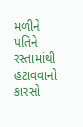મળીને પતિને રસ્તામાંથી હટાવવાનો કારસો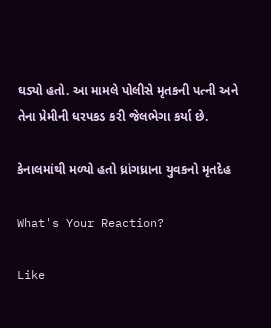ઘડ્યો હતો. આ મામલે પોલીસે મૃતકની પત્ની અને તેના પ્રેમીની ધરપકડ કરી જેલભેગા કર્યા છે.

કેનાલમાંથી મળ્યો હતો ધ્રાંગધ્રાના યુવકનો મૃતદેહ

What's Your Reaction?

Like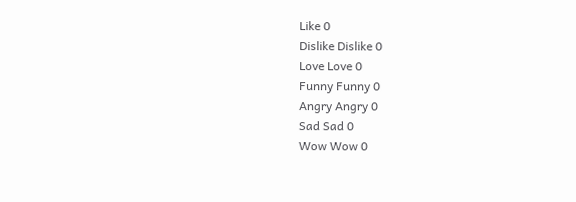Like 0
Dislike Dislike 0
Love Love 0
Funny Funny 0
Angry Angry 0
Sad Sad 0
Wow Wow 0